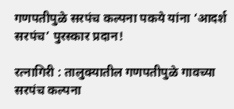गणपतीपुळे सरपंच कल्पना पकये यांना ‘आदर्श सरपंच’ पुरस्कार प्रदान!

रत्नागिरी : तालुक्यातील गणपतीपुळे गावच्या सरपंच कल्पना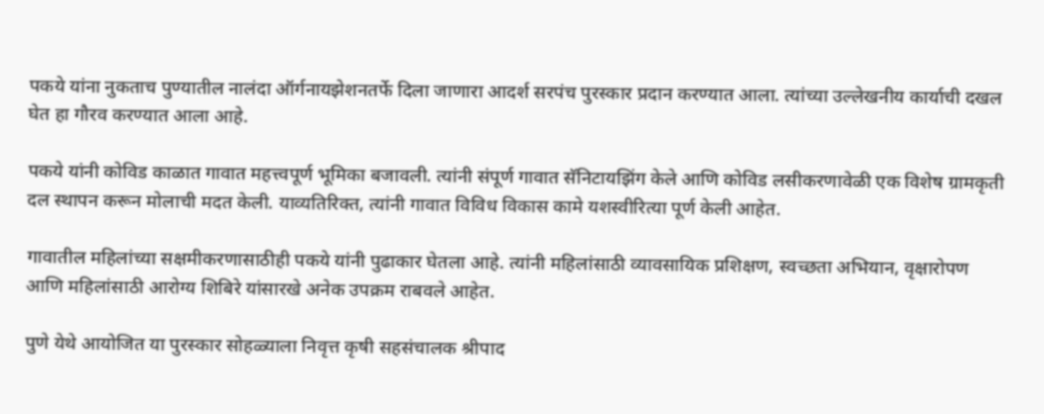पकये यांना नुकताच पुण्यातील नालंदा ऑर्गनायझेशनतर्फे दिला जाणारा आदर्श सरपंच पुरस्कार प्रदान करण्यात आला. त्यांच्या उल्लेखनीय कार्याची दखल घेत हा गौरव करण्यात आला आहे.

पकये यांनी कोविड काळात गावात महत्त्वपूर्ण भूमिका बजावली. त्यांनी संपूर्ण गावात सॅनिटायझिंग केले आणि कोविड लसीकरणावेळी एक विशेष ग्रामकृती दल स्थापन करून मोलाची मदत केली. याव्यतिरिक्त, त्यांनी गावात विविध विकास कामे यशस्वीरित्या पूर्ण केली आहेत.

गावातील महिलांच्या सक्षमीकरणासाठीही पकये यांनी पुढाकार घेतला आहे. त्यांनी महिलांसाठी व्यावसायिक प्रशिक्षण, स्वच्छता अभियान, वृक्षारोपण आणि महिलांसाठी आरोग्य शिबिरे यांसारखे अनेक उपक्रम राबवले आहेत.

पुणे येथे आयोजित या पुरस्कार सोहळ्याला निवृत्त कृषी सहसंचालक श्रीपाद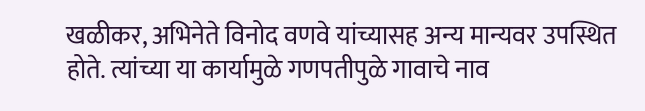खळीकर, अभिनेते विनोद वणवे यांच्यासह अन्य मान्यवर उपस्थित होते. त्यांच्या या कार्यामुळे गणपतीपुळे गावाचे नाव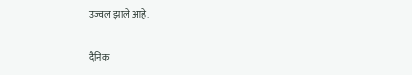उज्वल झाले आहे.

दैनिक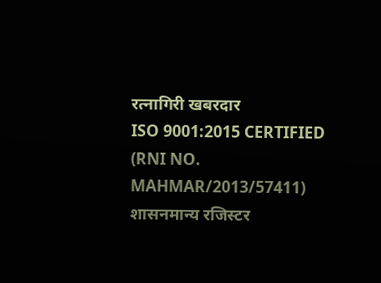रत्नागिरी खबरदार
ISO 9001:2015 CERTIFIED
(RNI NO. MAHMAR/2013/57411)
शासनमान्य रजिस्टर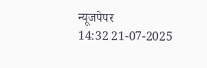न्यूजपेपर
14:32 21-07-2025